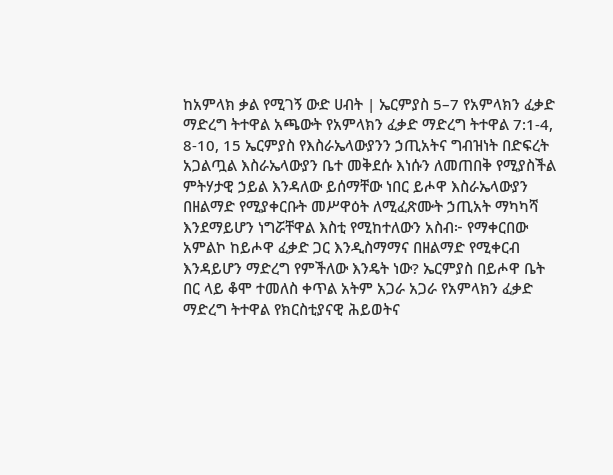ከአምላክ ቃል የሚገኝ ውድ ሀብት | ኤርምያስ 5–7 የአምላክን ፈቃድ ማድረግ ትተዋል አጫውት የአምላክን ፈቃድ ማድረግ ትተዋል 7:1-4, 8-10, 15 ኤርምያስ የእስራኤላውያንን ኃጢአትና ግብዝነት በድፍረት አጋልጧል እስራኤላውያን ቤተ መቅደሱ እነሱን ለመጠበቅ የሚያስችል ምትሃታዊ ኃይል እንዳለው ይሰማቸው ነበር ይሖዋ እስራኤላውያን በዘልማድ የሚያቀርቡት መሥዋዕት ለሚፈጽሙት ኃጢአት ማካካሻ እንደማይሆን ነግሯቸዋል እስቲ የሚከተለውን አስብ፦ የማቀርበው አምልኮ ከይሖዋ ፈቃድ ጋር እንዲስማማና በዘልማድ የሚቀርብ እንዳይሆን ማድረግ የምችለው እንዴት ነው? ኤርምያስ በይሖዋ ቤት በር ላይ ቆሞ ተመለስ ቀጥል አትም አጋራ አጋራ የአምላክን ፈቃድ ማድረግ ትተዋል የክርስቲያናዊ ሕይወትና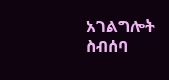አገልግሎት ስብሰባ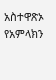አስተዋጽኦ የአምላክን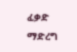ፈቃድ ማድረግ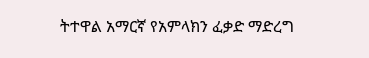ትተዋል አማርኛ የአምላክን ፈቃድ ማድረግ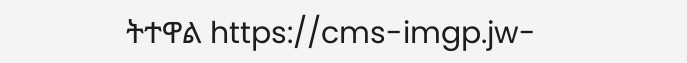ትተዋል https://cms-imgp.jw-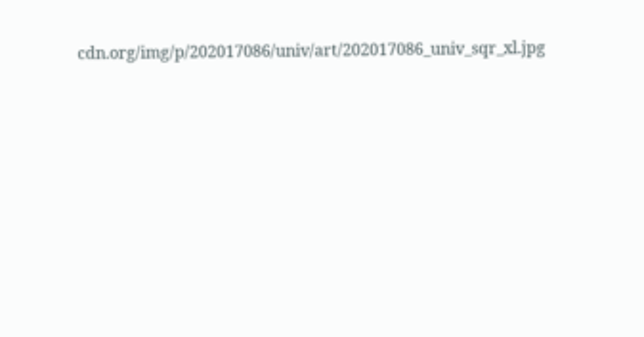cdn.org/img/p/202017086/univ/art/202017086_univ_sqr_xl.jpg